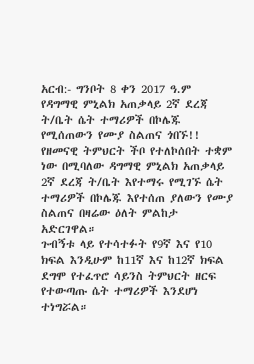አርብ:- ግንቦት 8 ቀን 2017 ዓ.ም
የዳግማዊ ምኒልክ አጠቃላይ 2ኛ ደረጃ ት/ቤት ሴት ተማሪዎች በኮሌጁ የሚሰጠውን የሙያ ስልጠና ጎበኙ!!
የዘመናዊ ትምህርት ችቦ የተለኮሰበት ተቋም ነው በሚባለው ዳግማዊ ምኒልክ አጠቃላይ 2ኛ ደረጃ ት/ቤት እየተማሩ የሚገኙ ሴት ተማሪዎች በኮሌጁ እየተሰጠ ያለውን የሙያ ስልጠና በዛሬው ዕለት ምልከታ አድርገዋል።
ጉብኝቱ ላይ የተሳተፉት የ9ኛ እና የ10 ክፍል እንዲሁም ከ11ኛ እና ከ12ኛ ክፍል ደግሞ የተፈጥሮ ሳይንስ ትምህርት ዘርፍ የተውጣጡ ሴት ተማሪዎች እንደሆነ ተነግሯል።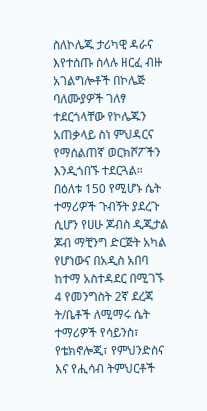ስለኮሌጁ ታሪካዊ ዳራና እየተሰጡ ስላሉ ዘርፈ ብዙ አገልግሎቶች በኮሌጅ ባለሙያዎች ገለፃ ተደርጎላቸው የኮሌጁን አጠቃላይ ስነ ምህዳርና የማሰልጠኛ ወርክሾፖችን እንዲጎበኙ ተደርጓል።
በዕለቱ 150 የሚሆኑ ሴት ተማሪዎች ጉብኝት ያደረጉ ሲሆን የሀሁ ጆብስ ዲጂታል ጆብ ማቺንግ ድርጅት አካል የሆነውና በአዲስ አበባ ከተማ አስተዳደር በሚገኙ 4 የመንግስት 2ኛ ደረጃ ት/ቤቶች ለሚማሩ ሴት ተማሪዎች የሳይንስ፣ የቴክኖሎጂ፣ የምህንድስና እና የሒሳብ ትምህርቶች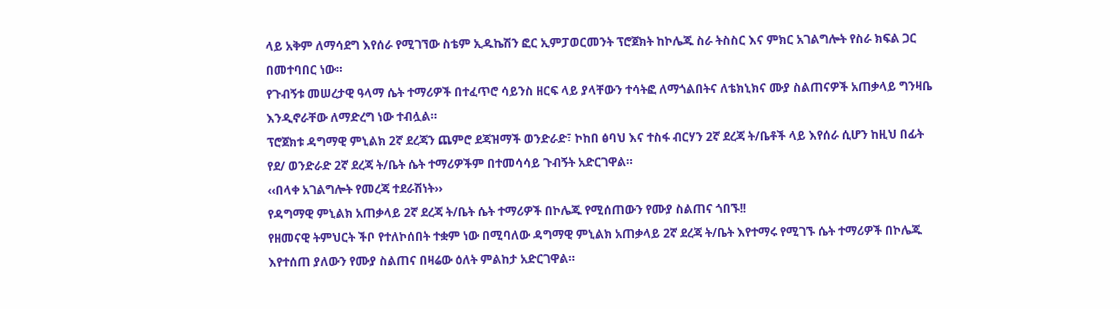ላይ አቅም ለማሳደግ እየሰራ የሚገኘው ስቴም ኢዱኬሽን ፎር ኢምፓወርመንት ፕሮጀክት ከኮሌጁ ስራ ትስስር እና ምክር አገልግሎት የስራ ክፍል ጋር በመተባበር ነው።
የጉብኝቱ መሠረታዊ ዓላማ ሴት ተማሪዎች በተፈጥሮ ሳይንስ ዘርፍ ላይ ያላቸውን ተሳትፎ ለማጎልበትና ለቴክኒክና ሙያ ስልጠናዎች አጠቃላይ ግንዛቤ እንዲኖራቸው ለማድረግ ነው ተብሏል።
ፕሮጀክቱ ዳግማዊ ምኒልክ 2ኛ ደረጃን ጨምሮ ደጃዝማች ወንድራድ፣ ኮከበ ፅባህ እና ተስፋ ብርሃን 2ኛ ደረጃ ት/ቤቶች ላይ እየሰራ ሲሆን ከዚህ በፊት የደ/ ወንድራድ 2ኛ ደረጃ ት/ቤት ሴት ተማሪዎችም በተመሳሳይ ጉብኝት አድርገዋል።
‹‹በላቀ አገልግሎት የመረጃ ተደራሽነት››
የዳግማዊ ምኒልክ አጠቃላይ 2ኛ ደረጃ ት/ቤት ሴት ተማሪዎች በኮሌጁ የሚሰጠውን የሙያ ስልጠና ጎበኙ!!
የዘመናዊ ትምህርት ችቦ የተለኮሰበት ተቋም ነው በሚባለው ዳግማዊ ምኒልክ አጠቃላይ 2ኛ ደረጃ ት/ቤት እየተማሩ የሚገኙ ሴት ተማሪዎች በኮሌጁ እየተሰጠ ያለውን የሙያ ስልጠና በዛሬው ዕለት ምልከታ አድርገዋል።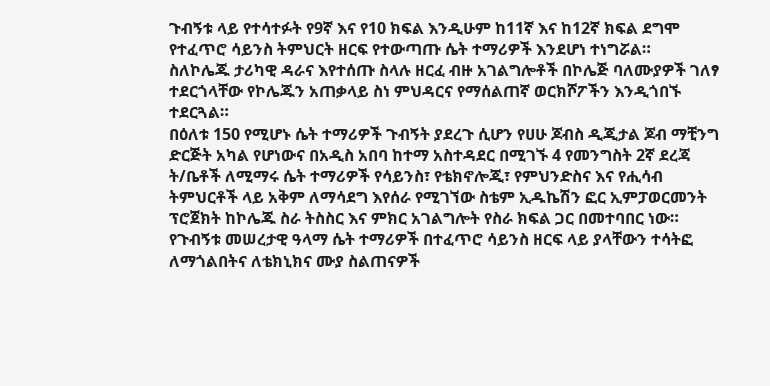ጉብኝቱ ላይ የተሳተፉት የ9ኛ እና የ10 ክፍል እንዲሁም ከ11ኛ እና ከ12ኛ ክፍል ደግሞ የተፈጥሮ ሳይንስ ትምህርት ዘርፍ የተውጣጡ ሴት ተማሪዎች እንደሆነ ተነግሯል።
ስለኮሌጁ ታሪካዊ ዳራና እየተሰጡ ስላሉ ዘርፈ ብዙ አገልግሎቶች በኮሌጅ ባለሙያዎች ገለፃ ተደርጎላቸው የኮሌጁን አጠቃላይ ስነ ምህዳርና የማሰልጠኛ ወርክሾፖችን እንዲጎበኙ ተደርጓል።
በዕለቱ 150 የሚሆኑ ሴት ተማሪዎች ጉብኝት ያደረጉ ሲሆን የሀሁ ጆብስ ዲጂታል ጆብ ማቺንግ ድርጅት አካል የሆነውና በአዲስ አበባ ከተማ አስተዳደር በሚገኙ 4 የመንግስት 2ኛ ደረጃ ት/ቤቶች ለሚማሩ ሴት ተማሪዎች የሳይንስ፣ የቴክኖሎጂ፣ የምህንድስና እና የሒሳብ ትምህርቶች ላይ አቅም ለማሳደግ እየሰራ የሚገኘው ስቴም ኢዱኬሽን ፎር ኢምፓወርመንት ፕሮጀክት ከኮሌጁ ስራ ትስስር እና ምክር አገልግሎት የስራ ክፍል ጋር በመተባበር ነው።
የጉብኝቱ መሠረታዊ ዓላማ ሴት ተማሪዎች በተፈጥሮ ሳይንስ ዘርፍ ላይ ያላቸውን ተሳትፎ ለማጎልበትና ለቴክኒክና ሙያ ስልጠናዎች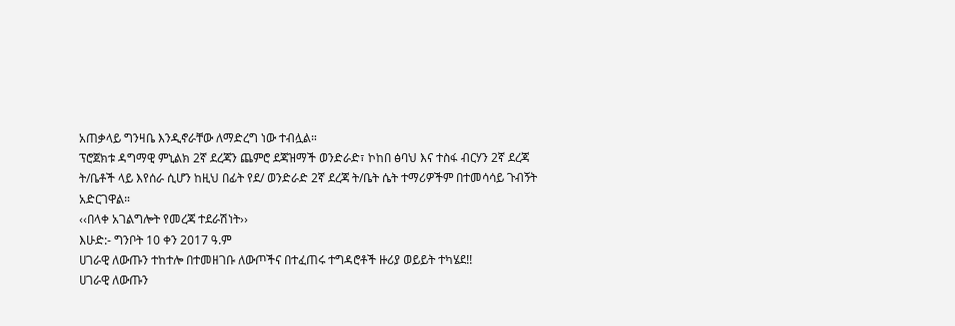አጠቃላይ ግንዛቤ እንዲኖራቸው ለማድረግ ነው ተብሏል።
ፕሮጀክቱ ዳግማዊ ምኒልክ 2ኛ ደረጃን ጨምሮ ደጃዝማች ወንድራድ፣ ኮከበ ፅባህ እና ተስፋ ብርሃን 2ኛ ደረጃ ት/ቤቶች ላይ እየሰራ ሲሆን ከዚህ በፊት የደ/ ወንድራድ 2ኛ ደረጃ ት/ቤት ሴት ተማሪዎችም በተመሳሳይ ጉብኝት አድርገዋል።
‹‹በላቀ አገልግሎት የመረጃ ተደራሽነት››
እሁድ:- ግንቦት 10 ቀን 2017 ዓ.ም
ሀገራዊ ለውጡን ተከተሎ በተመዘገቡ ለውጦችና በተፈጠሩ ተግዳሮቶች ዙሪያ ወይይት ተካሄደ!!
ሀገራዊ ለውጡን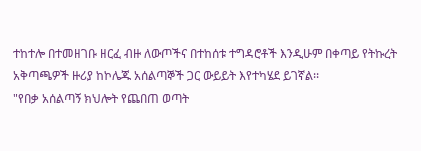ተከተሎ በተመዘገቡ ዘርፈ ብዙ ለውጦችና በተከሰቱ ተግዳሮቶች እንዲሁም በቀጣይ የትኩረት አቅጣጫዎች ዙሪያ ከኮሌጁ አሰልጣኞች ጋር ውይይት እየተካሄደ ይገኛል፡፡
"የበቃ አሰልጣኝ ክህሎት የጨበጠ ወጣት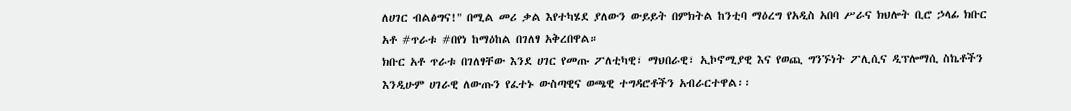ለሀገር ብልፅግና!" በሚል መሪ ቃል እየተካሄደ ያለውን ውይይት በምክትል ከንቲባ ማዕረግ የአዲስ አበባ ሥራና ክህሎት ቢሮ ኃላፊ ክቡር አቶ #ጥራቱ #በየነ ከማዕከል በገለፃ አቅረበዋል።
ክቡር አቶ ጥራቱ በገለፃቸው እንደ ሀገር የመጡ ፖለቲካዊ፣ ማህበራዊ፣ ኢኮኖሚያዊ እና የወጪ ግንኙነት ፖሊሲና ዲፕሎማሲ ስኬቶችን እንዲሁም ሀገራዊ ለውጡን የፈተኑ ውስጣዊና ወጫዊ ተግዳሮቶችን አብራርተዋል፡፡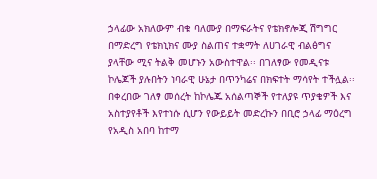ኃላፊው አክለውም ብቁ ባለሙያ በማፍራትና የቴክኖሎጂ ሽግግር በማድረግ የቴክኒክና ሙያ ስልጠና ተቋማት ለሀገራዊ ብልፅግና ያላቸው ሚና ትልቅ መሆኑን አውስተዋል፡፡ በገለፃው የመዲናቱ ኮሌጆች ያሉበትን ነባራዊ ሁኔታ በጥንካሬና በክፍተት ማሳየት ተችሏል፡፡
በቀረበው ገለፃ መሰረት ከኮሌጁ አሰልጣኞች የተለያዩ ጥያቄዎች እና አስተያየቶች እየተነሱ ሲሆን የውይይት መድረኩን በቢሮ ኃላፊ ማዕረግ የአዲስ አበባ ከተማ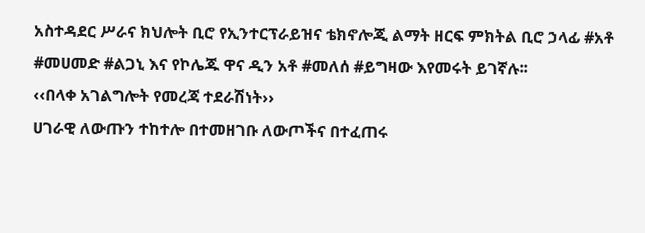አስተዳደር ሥራና ክህሎት ቢሮ የኢንተርፕራይዝና ቴክኖሎጂ ልማት ዘርፍ ምክትል ቢሮ ኃላፊ #አቶ #መሀመድ #ልጋኒ እና የኮሌጁ ዋና ዲን አቶ #መለሰ #ይግዛው እየመሩት ይገኛሉ፡፡
‹‹በላቀ አገልግሎት የመረጃ ተደራሽነት››
ሀገራዊ ለውጡን ተከተሎ በተመዘገቡ ለውጦችና በተፈጠሩ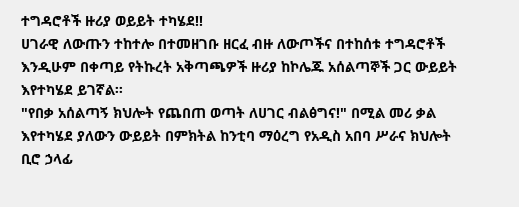ተግዳሮቶች ዙሪያ ወይይት ተካሄደ!!
ሀገራዊ ለውጡን ተከተሎ በተመዘገቡ ዘርፈ ብዙ ለውጦችና በተከሰቱ ተግዳሮቶች እንዲሁም በቀጣይ የትኩረት አቅጣጫዎች ዙሪያ ከኮሌጁ አሰልጣኞች ጋር ውይይት እየተካሄደ ይገኛል፡፡
"የበቃ አሰልጣኝ ክህሎት የጨበጠ ወጣት ለሀገር ብልፅግና!" በሚል መሪ ቃል እየተካሄደ ያለውን ውይይት በምክትል ከንቲባ ማዕረግ የአዲስ አበባ ሥራና ክህሎት ቢሮ ኃላፊ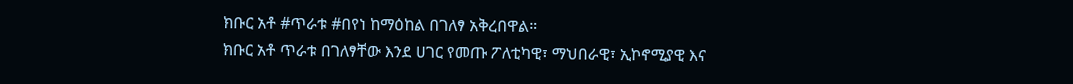ክቡር አቶ #ጥራቱ #በየነ ከማዕከል በገለፃ አቅረበዋል።
ክቡር አቶ ጥራቱ በገለፃቸው እንደ ሀገር የመጡ ፖለቲካዊ፣ ማህበራዊ፣ ኢኮኖሚያዊ እና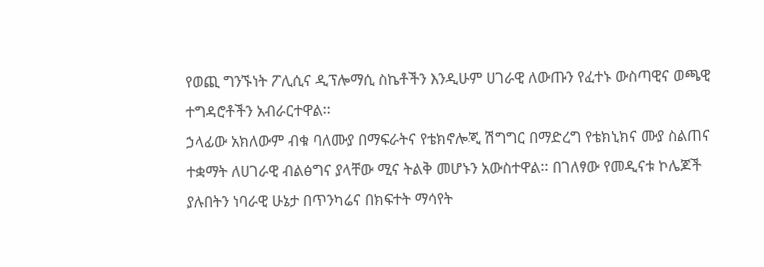የወጪ ግንኙነት ፖሊሲና ዲፕሎማሲ ስኬቶችን እንዲሁም ሀገራዊ ለውጡን የፈተኑ ውስጣዊና ወጫዊ ተግዳሮቶችን አብራርተዋል፡፡
ኃላፊው አክለውም ብቁ ባለሙያ በማፍራትና የቴክኖሎጂ ሽግግር በማድረግ የቴክኒክና ሙያ ስልጠና ተቋማት ለሀገራዊ ብልፅግና ያላቸው ሚና ትልቅ መሆኑን አውስተዋል፡፡ በገለፃው የመዲናቱ ኮሌጆች ያሉበትን ነባራዊ ሁኔታ በጥንካሬና በክፍተት ማሳየት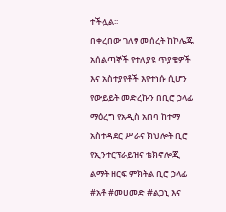ተችሏል፡፡
በቀረበው ገለፃ መሰረት ከኮሌጁ አሰልጣኞች የተለያዩ ጥያቄዎች እና አስተያየቶች እየተነሱ ሲሆን የውይይት መድረኩን በቢሮ ኃላፊ ማዕረግ የአዲስ አበባ ከተማ አስተዳደር ሥራና ክህሎት ቢሮ የኢንተርፕራይዝና ቴክኖሎጂ ልማት ዘርፍ ምክትል ቢሮ ኃላፊ #አቶ #መሀመድ #ልጋኒ እና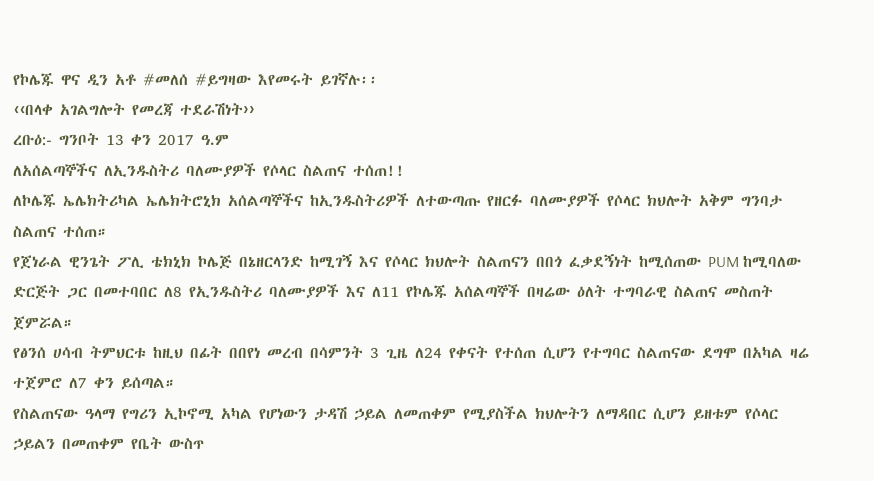የኮሌጁ ዋና ዲን አቶ #መለሰ #ይግዛው እየመሩት ይገኛሉ፡፡
‹‹በላቀ አገልግሎት የመረጃ ተደራሽነት››
ረቡዕ:- ግንቦት 13 ቀን 2017 ዓ.ም
ለአሰልጣኞችና ለኢንዱስትሪ ባለሙያዎች የሶላር ስልጠና ተሰጠ!!
ለኮሌጁ ኤሌክትሪካል ኤሌክትሮኒክ አሰልጣኞችና ከኢንዱስትሪዎች ለተውጣጡ የዘርፉ ባለሙያዎች የሶላር ክህሎት አቅም ግንባታ ስልጠና ተሰጠ።
የጀነራል ዊንጌት ፖሊ ቴክኒክ ኮሌጅ በኔዘርላንድ ከሚገኝ እና የሶላር ክህሎት ስልጠናን በበጎ ፈቃደኝነት ከሚሰጠው PUM ከሚባለው ድርጅት ጋር በመተባበር ለ8 የኢንዱስትሪ ባለሙያዎች እና ለ11 የኮሌጁ አሰልጣኞች በዛሬው ዕለት ተግባራዊ ስልጠና መስጠት ጀምሯል።
የፅንሰ ሀሳብ ትምህርቱ ከዚህ በፊት በበየነ መረብ በሳምንት 3 ጊዜ ለ24 የቀናት የተሰጠ ሲሆን የተግባር ስልጠናው ደግሞ በአካል ዛሬ ተጀምሮ ለ7 ቀን ይሰጣል።
የስልጠናው ዓላማ የግሪን ኢኮኖሚ አካል የሆነውን ታዳሽ ኃይል ለመጠቀም የሚያስችል ክህሎትን ለማዳበር ሲሆን ይዘቱም የሶላር ኃይልን በመጠቀም የቤት ውስጥ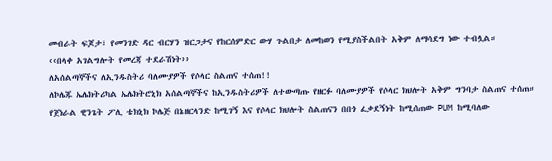መብራት ፍጆታ፣ የመንገድ ዳር ብርሃን ዝርጋታና የከርሰምድር ውሃ ጉልበታ ለመከወን የሚያስችልበት አቅም ለማሳደግ ነው ተብሏል።
‹‹በላቀ አገልግሎት የመረጃ ተደራሽነት››
ለአሰልጣኞችና ለኢንዱስትሪ ባለሙያዎች የሶላር ስልጠና ተሰጠ!!
ለኮሌጁ ኤሌክትሪካል ኤሌክትሮኒክ አሰልጣኞችና ከኢንዱስትሪዎች ለተውጣጡ የዘርፉ ባለሙያዎች የሶላር ክህሎት አቅም ግንባታ ስልጠና ተሰጠ።
የጀነራል ዊንጌት ፖሊ ቴክኒክ ኮሌጅ በኔዘርላንድ ከሚገኝ እና የሶላር ክህሎት ስልጠናን በበጎ ፈቃደኝነት ከሚሰጠው PUM ከሚባለው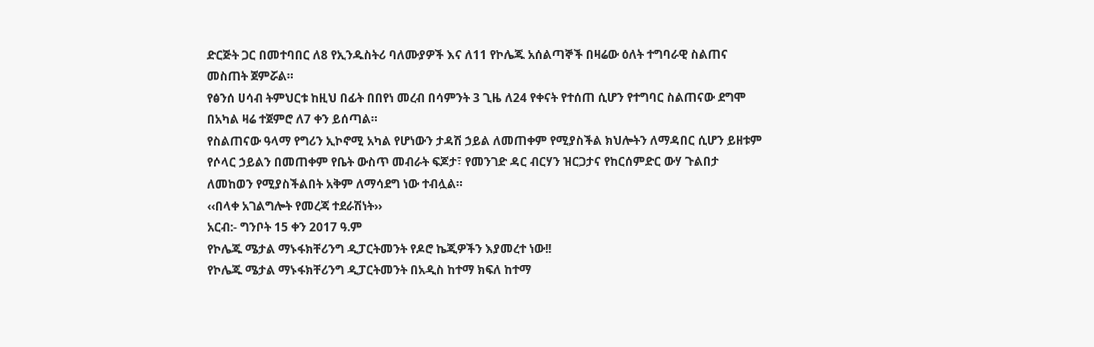ድርጅት ጋር በመተባበር ለ8 የኢንዱስትሪ ባለሙያዎች እና ለ11 የኮሌጁ አሰልጣኞች በዛሬው ዕለት ተግባራዊ ስልጠና መስጠት ጀምሯል።
የፅንሰ ሀሳብ ትምህርቱ ከዚህ በፊት በበየነ መረብ በሳምንት 3 ጊዜ ለ24 የቀናት የተሰጠ ሲሆን የተግባር ስልጠናው ደግሞ በአካል ዛሬ ተጀምሮ ለ7 ቀን ይሰጣል።
የስልጠናው ዓላማ የግሪን ኢኮኖሚ አካል የሆነውን ታዳሽ ኃይል ለመጠቀም የሚያስችል ክህሎትን ለማዳበር ሲሆን ይዘቱም የሶላር ኃይልን በመጠቀም የቤት ውስጥ መብራት ፍጆታ፣ የመንገድ ዳር ብርሃን ዝርጋታና የከርሰምድር ውሃ ጉልበታ ለመከወን የሚያስችልበት አቅም ለማሳደግ ነው ተብሏል።
‹‹በላቀ አገልግሎት የመረጃ ተደራሽነት››
አርብ:- ግንቦት 15 ቀን 2017 ዓ.ም
የኮሌጁ ሜታል ማኑፋክቸሪንግ ዲፓርትመንት የዶሮ ኬጂዎችን እያመረተ ነው!!
የኮሌጁ ሜታል ማኑፋክቸሪንግ ዲፓርትመንት በአዲስ ከተማ ክፍለ ከተማ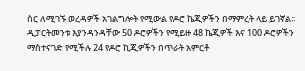ስር ለሚገኙ ወረዳዎች አገልግሎት የሚውል የዶሮ ኬጂዎችን በማምረት ላይ ይገኛል፡፡
ዲፓርትመንቱ እያንዳንዳቸው 50 ዶሮዎችን የሚይዙ 48 ኬጂዎች እና 100 ዶሮዎችን ማስተናገድ የሚችሉ 24 የዶሮ ኪጂዎችን በጥራት አምርቶ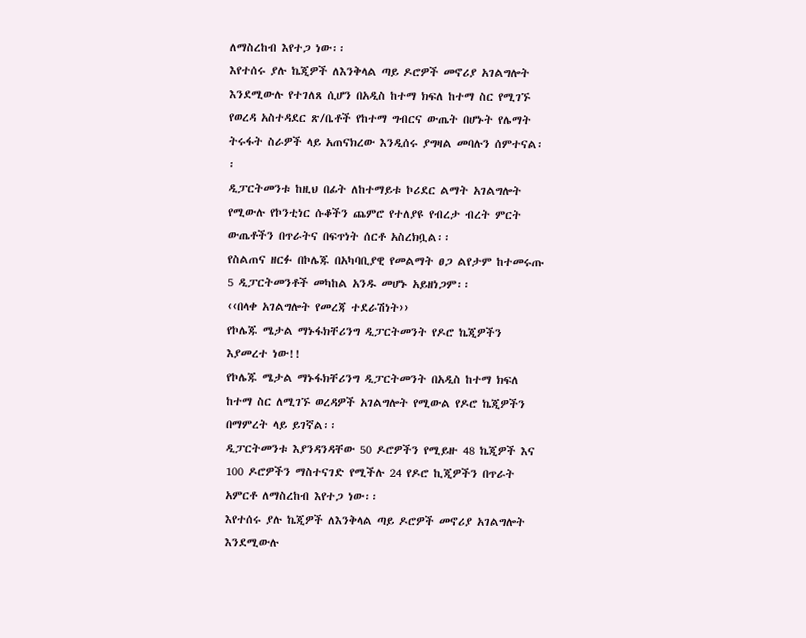ለማስረከብ እየተጋ ነው፡፡
እየተሰሩ ያሉ ኬጂዎች ለእንቅላል ጣይ ዶሮዎች መኖሪያ አገልግሎት እንደሚውሉ የተገለጸ ሲሆን በአዲስ ከተማ ክፍለ ከተማ ስር የሚገኙ የወረዳ አስተዳደር ጽ/ቤቶች የከተማ ግብርና ውጤት በሆኑት የሌማት ትሩፋት ስራዎች ላይ አጠናክረው እንዲሰሩ ያግዛል መባሉን ሰምተናል፡፡
ዲፓርትመንቱ ከዚህ በፊት ለከተማይቱ ኮሪደር ልማት አገልግሎት የሚውሉ የኮንቲነር ሱቆችን ጨምሮ የተለያዩ የብረታ ብረት ምርት ውጤቶችን በጥራትና በፍጥነት ሰርቶ አስረክቧል፡፡
የስልጠና ዘርፉ በኮሌጁ በአካባቢያዊ የመልማት ፀጋ ልየታም ከተመሩጡ 5 ዲፓርትመንቶች መካከል አንዱ መሆኑ አይዘነጋም፡፡
‹‹በላቀ አገልግሎት የመረጃ ተደራሽነት››
የኮሌጁ ሜታል ማኑፋክቸሪንግ ዲፓርትመንት የዶሮ ኬጂዎችን እያመረተ ነው!!
የኮሌጁ ሜታል ማኑፋክቸሪንግ ዲፓርትመንት በአዲስ ከተማ ክፍለ ከተማ ስር ለሚገኙ ወረዳዎች አገልግሎት የሚውል የዶሮ ኬጂዎችን በማምረት ላይ ይገኛል፡፡
ዲፓርትመንቱ እያንዳንዳቸው 50 ዶሮዎችን የሚይዙ 48 ኬጂዎች እና 100 ዶሮዎችን ማስተናገድ የሚችሉ 24 የዶሮ ኪጂዎችን በጥራት አምርቶ ለማስረከብ እየተጋ ነው፡፡
እየተሰሩ ያሉ ኬጂዎች ለእንቅላል ጣይ ዶሮዎች መኖሪያ አገልግሎት እንደሚውሉ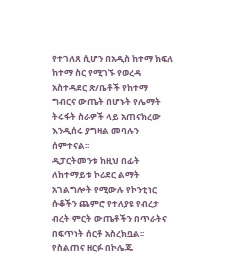የተገለጸ ሲሆን በአዲስ ከተማ ክፍለ ከተማ ስር የሚገኙ የወረዳ አስተዳደር ጽ/ቤቶች የከተማ ግብርና ውጤት በሆኑት የሌማት ትሩፋት ስራዎች ላይ አጠናክረው እንዲሰሩ ያግዛል መባሉን ሰምተናል፡፡
ዲፓርትመንቱ ከዚህ በፊት ለከተማይቱ ኮሪደር ልማት አገልግሎት የሚውሉ የኮንቲነር ሱቆችን ጨምሮ የተለያዩ የብረታ ብረት ምርት ውጤቶችን በጥራትና በፍጥነት ሰርቶ አስረክቧል፡፡
የስልጠና ዘርፉ በኮሌጁ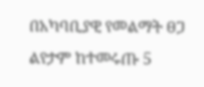በአካባቢያዊ የመልማት ፀጋ ልየታም ከተመሩጡ 5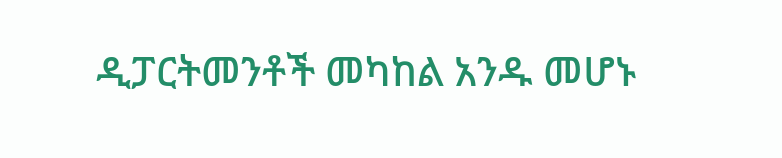ዲፓርትመንቶች መካከል አንዱ መሆኑ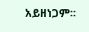አይዘነጋም፡፡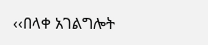‹‹በላቀ አገልግሎት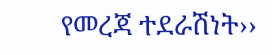የመረጃ ተደራሽነት››